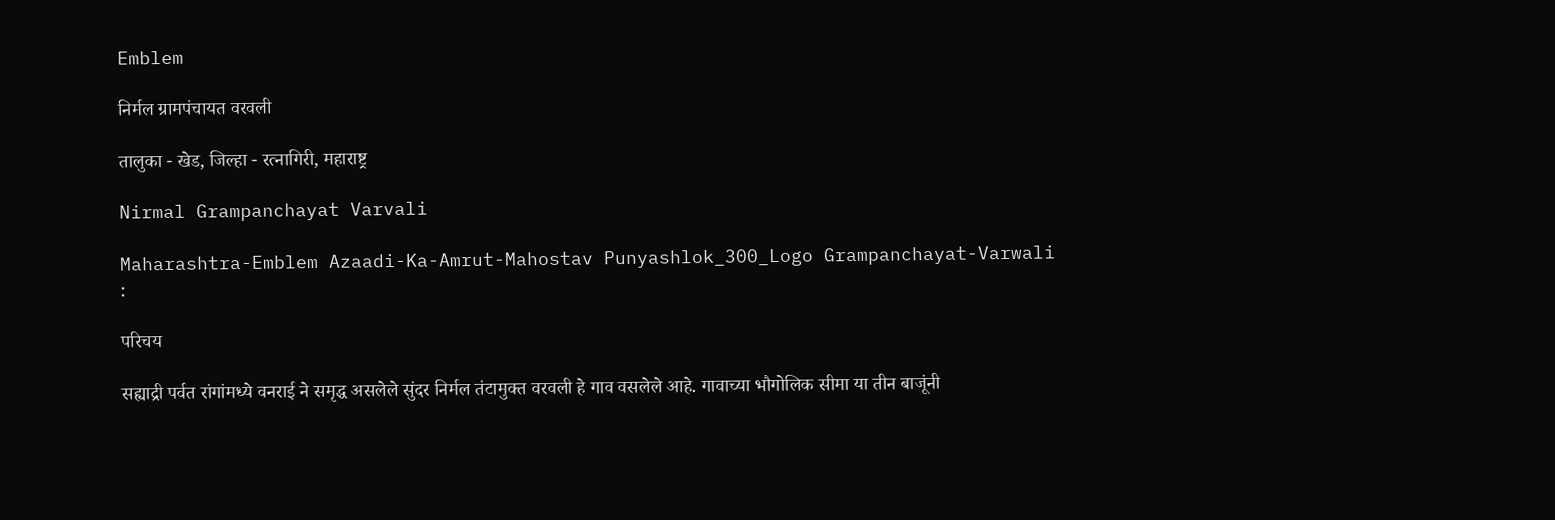Emblem

निर्मल ग्रामपंचायत वरवली

तालुका - खेड, जिल्हा - रत्नागिरी, महाराष्ट्र

Nirmal Grampanchayat Varvali

Maharashtra-Emblem Azaadi-Ka-Amrut-Mahostav Punyashlok_300_Logo Grampanchayat-Varwali
:

परिचय

सह्याद्री पर्वत रांगांमध्ये वनराई ने समृद्ध असलेले सुंदर निर्मल तंटामुक्त वरवली हे गाव वसलेले आहे. गावाच्या भौगोलिक सीमा या तीन बाजूंनी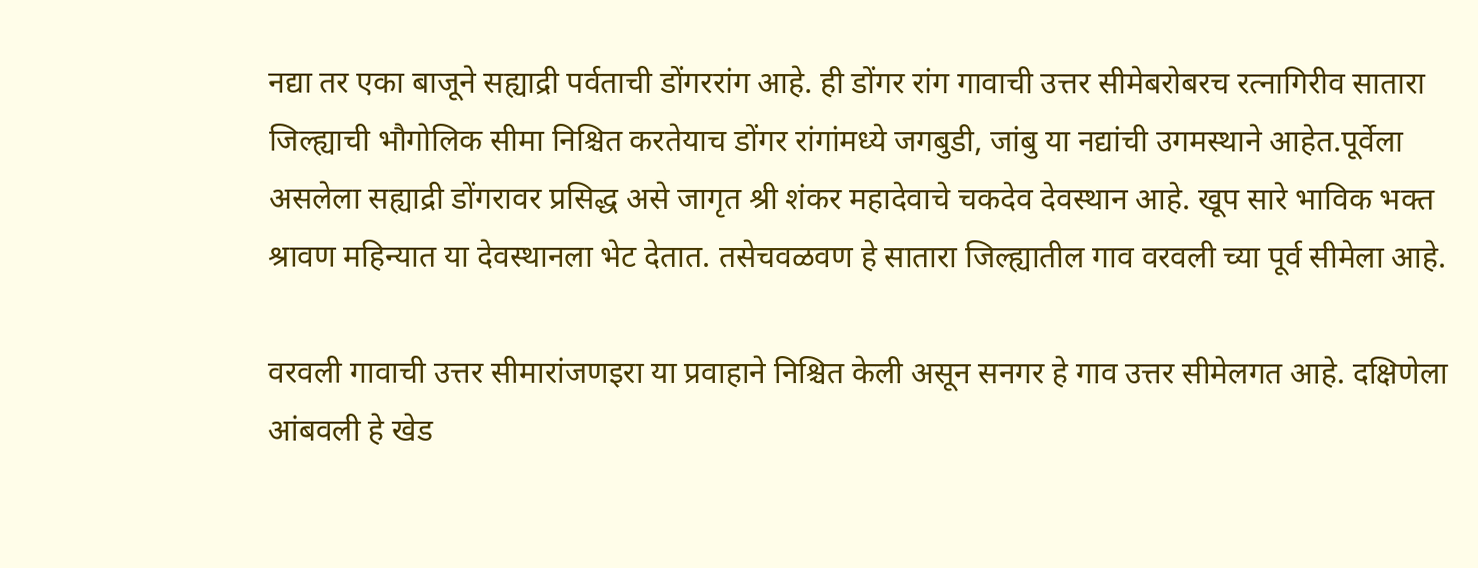नद्या तर एका बाजूने सह्याद्री पर्वताची डोंगररांग आहे. ही डोंगर रांग गावाची उत्तर सीमेबरोबरच रत्नागिरीव सातारा जिल्ह्याची भौगोलिक सीमा निश्चित करतेयाच डोंगर रांगांमध्ये जगबुडी, जांबु या नद्यांची उगमस्थाने आहेत.पूर्वेला असलेला सह्याद्री डोंगरावर प्रसिद्ध असे जागृत श्री शंकर महादेवाचे चकदेव देवस्थान आहे. खूप सारे भाविक भक्त श्रावण महिन्यात या देवस्थानला भेट देतात. तसेचवळवण हे सातारा जिल्ह्यातील गाव वरवली च्या पूर्व सीमेला आहे.

वरवली गावाची उत्तर सीमारांजणइरा या प्रवाहाने निश्चित केली असून सनगर हे गाव उत्तर सीमेलगत आहे. दक्षिणेला आंबवली हे खेड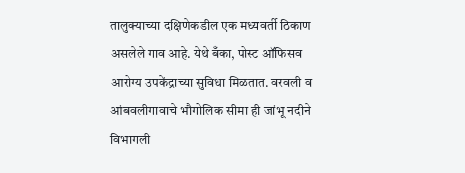तालुक्याच्या दक्षिणेकडील एक मध्यवर्ती ठिकाण असलेले गाव आहे. येथे बँका, पोस्ट ऑफिसव आरोग्य उपकेंद्राच्या सुविधा मिळतात. वरवली व आंबवलीगावाचे भौगोलिक सीमा ही जांभू नदीने विभागली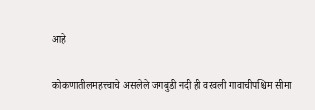आहे

कोकणातीलमहत्त्वाचे असलेले जगबुडी नदी ही वरवली गावाचीपश्चिम सीमा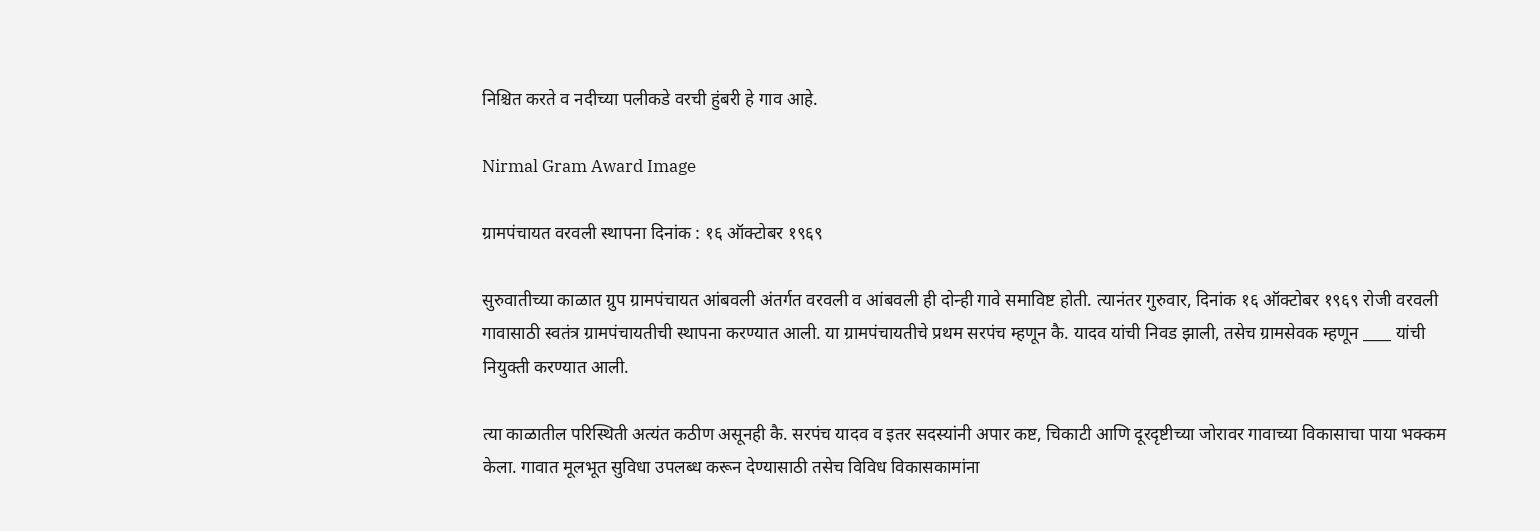निश्चित करते व नदीच्या पलीकडे वरची हुंबरी हे गाव आहे.

Nirmal Gram Award Image

ग्रामपंचायत वरवली स्थापना दिनांक : १६ ऑक्टोबर १९६९

सुरुवातीच्या काळात ग्रुप ग्रामपंचायत आंबवली अंतर्गत वरवली व आंबवली ही दोन्ही गावे समाविष्ट होती. त्यानंतर गुरुवार, दिनांक १६ ऑक्टोबर १९६९ रोजी वरवली गावासाठी स्वतंत्र ग्रामपंचायतीची स्थापना करण्यात आली. या ग्रामपंचायतीचे प्रथम सरपंच म्हणून कै. यादव यांची निवड झाली, तसेच ग्रामसेवक म्हणून ____ यांची नियुक्ती करण्यात आली.

त्या काळातील परिस्थिती अत्यंत कठीण असूनही कै. सरपंच यादव व इतर सदस्यांनी अपार कष्ट, चिकाटी आणि दूरदृष्टीच्या जोरावर गावाच्या विकासाचा पाया भक्कम केला. गावात मूलभूत सुविधा उपलब्ध करून देण्यासाठी तसेच विविध विकासकामांना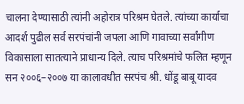चालना देण्यासाठी त्यांनी अहोरात्र परिश्रम घेतले. त्यांच्या कार्याचा आदर्श पुढील सर्व सरपंचांनी जपला आणि गावाच्या सर्वांगीण विकासाला सातत्याने प्राधान्य दिले. त्याच परिश्रमांचे फलित म्हणून सन २००६–२००७ या कालावधीत सरपंच श्री. धोंडू बाबू यादव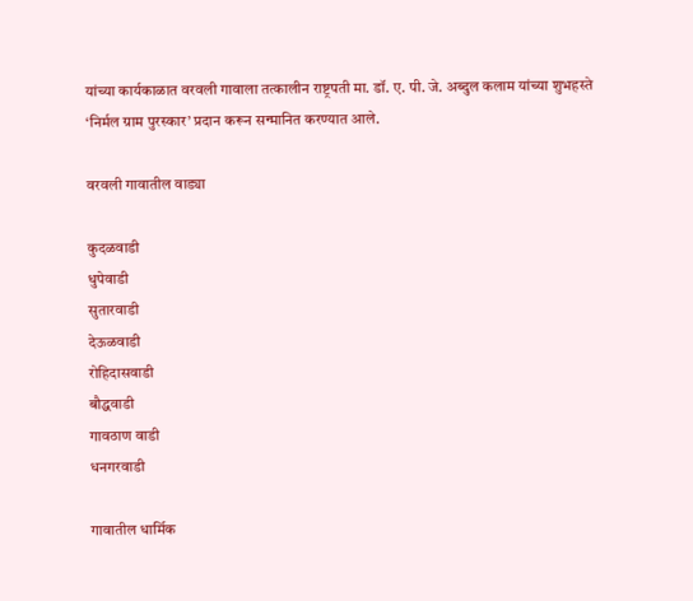यांच्या कार्यकाळात वरवली गावाला तत्कालीन राष्ट्रपती मा. डॉ. ए. पी. जे. अब्दुल कलाम यांच्या शुभहस्ते ‘निर्मल ग्राम पुरस्कार’ प्रदान करून सन्मानित करण्यात आले.

वरवली गावातील वाड्या

कुदळवाडी
धुपेवाडी
सुतारवाडी
देऊळवाडी
रोहिदासवाडी
बौद्धवाडी
गावठाण वाडी
धनगरवाडी

गावातील धार्मिक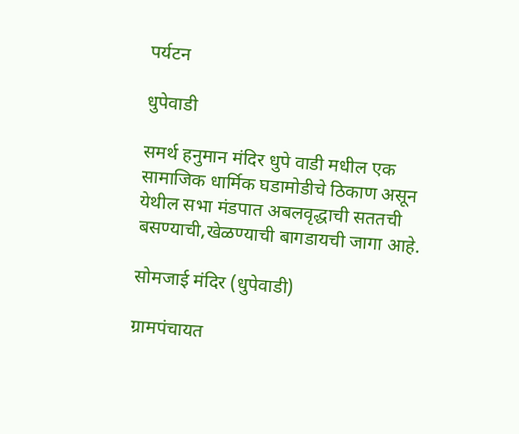पर्यटन

धुपेवाडी

समर्थ हनुमान मंदिर धुपे वाडी मधील एक सामाजिक धार्मिक घडामोडीचे ठिकाण असून येथील सभा मंडपात अबलवृद्धाची सततची बसण्याची,खेळण्याची बागडायची जागा आहे.

सोमजाई मंदिर (धुपेवाडी)

ग्रामपंचायत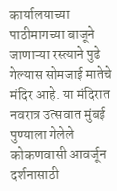कार्यालयाच्या पाठीमागच्या बाजूने जाणाऱ्या रस्त्याने पुढे गेल्यास सोमजाई मातेचे मंदिर आहे. या मंदिरात नवरात्र उत्सवात मुंबई पुण्याला गेलेले कोकणवासी आवर्जून दर्शनासाठी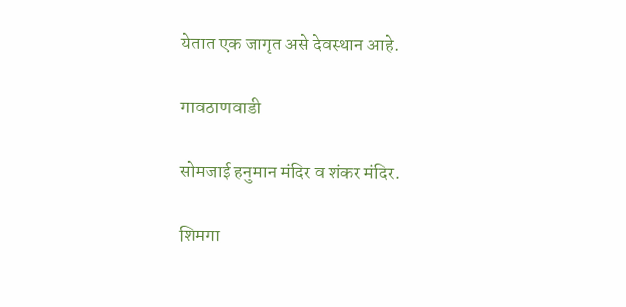येतात एक जागृत असे देवस्थान आहे.

गावठाणवाडी

सोमजाई हनुमान मंदिर व शंकर मंदिर.

शिमगा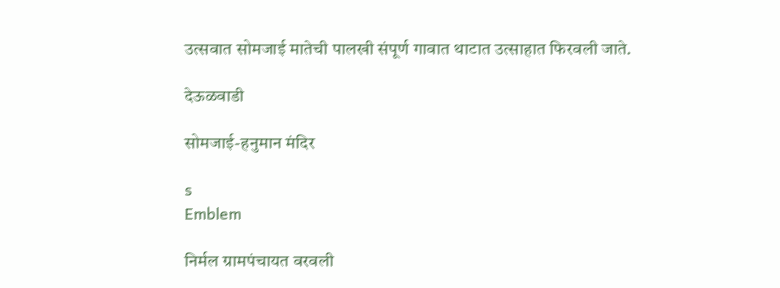उत्सवात सोमजाई मातेची पालखी संपूर्ण गावात थाटात उत्साहात फिरवली जाते.

देऊळवाडी

सोमजाई-हनुमान मंदिर

s
Emblem

निर्मल ग्रामपंचायत वरवली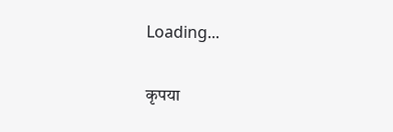Loading...

कृपया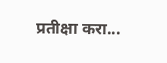प्रतीक्षा करा...